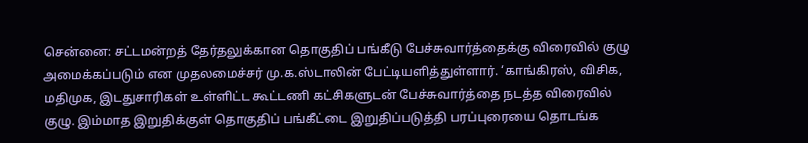சென்னை: சட்டமன்றத் தேர்தலுக்கான தொகுதிப் பங்கீடு பேச்சுவார்த்தைக்கு விரைவில் குழு அமைக்கப்படும் என முதலமைச்சர் மு.க.ஸ்டாலின் பேட்டியளித்துள்ளார். ‘காங்கிரஸ், விசிக, மதிமுக, இடதுசாரிகள் உள்ளிட்ட கூட்டணி கட்சிகளுடன் பேச்சுவார்த்தை நடத்த விரைவில் குழு. இம்மாத இறுதிக்குள் தொகுதிப் பங்கீட்டை இறுதிப்படுத்தி பரப்புரையை தொடங்க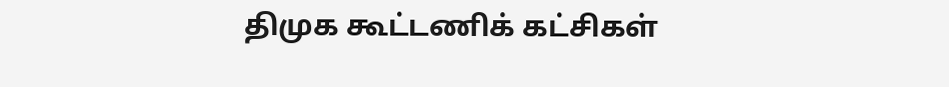திமுக கூட்டணிக் கட்சிகள்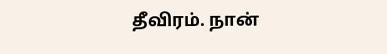தீவிரம். நான்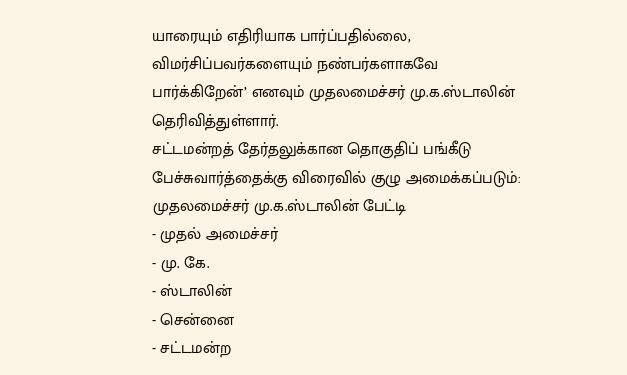யாரையும் எதிரியாக பார்ப்பதில்லை, விமர்சிப்பவர்களையும் நண்பர்களாகவே பார்க்கிறேன்’ எனவும் முதலமைச்சர் மு.க.ஸ்டாலின் தெரிவித்துள்ளார்.
சட்டமன்றத் தேர்தலுக்கான தொகுதிப் பங்கீடு பேச்சுவார்த்தைக்கு விரைவில் குழு அமைக்கப்படும்: முதலமைச்சர் மு.க.ஸ்டாலின் பேட்டி
- முதல் அமைச்சர்
- மு. கே.
- ஸ்டாலின்
- சென்னை
- சட்டமன்ற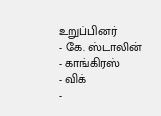உறுப்பினர்
- கே. ஸ்டாலின்
- காங்கிரஸ்
- விக்
-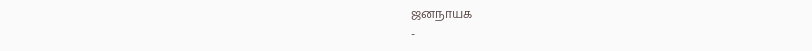ஜனநாயக
-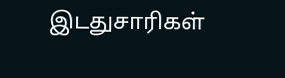இடதுசாரிகள்